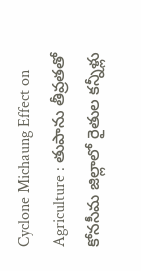Cyclone Michaung Effect on Agriculture : తుపాను తీవ్రతతో కోనసీమ జిల్లాలో రైతుల కన్నీళ్లు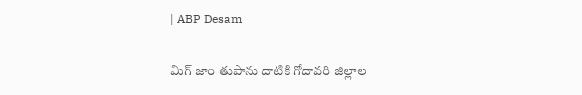| ABP Desam

మిగ్ జాం తుపాను దాటికి గోదావరి జిల్లాల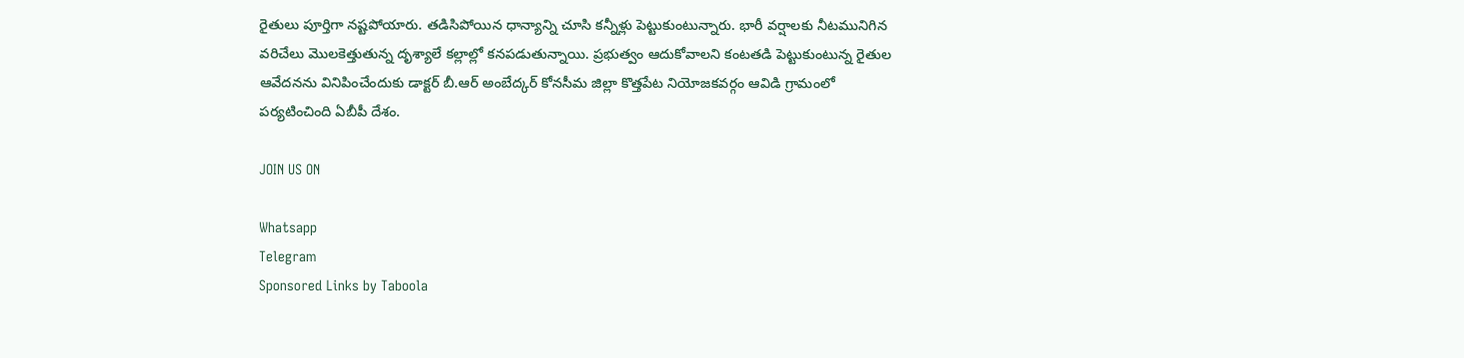రైతులు పూర్తిగా నష్టపోయారు. తడిసిపోయిన ధాన్యాన్ని చూసి కన్నీళ్లు పెట్టుకుంటున్నారు. భారీ వర్షాలకు నీటమునిగిన వరిచేలు మొలకెత్తుతున్న దృశ్యాలే కల్లాల్లో కనపడుతున్నాయి. ప్రభుత్వం ఆదుకోవాలని కంటతడి పెట్టుకుంటున్న రైతుల ఆవేదనను వినిపించేందుకు డాక్టర్ బీ.ఆర్ అంబేద్కర్ కోనసీమ జిల్లా కొత్తపేట నియోజకవర్గం ఆవిడి గ్రామంలో పర్యటించింది ఏబీపీ దేశం.

JOIN US ON

Whatsapp
Telegram
Sponsored Links by Taboola